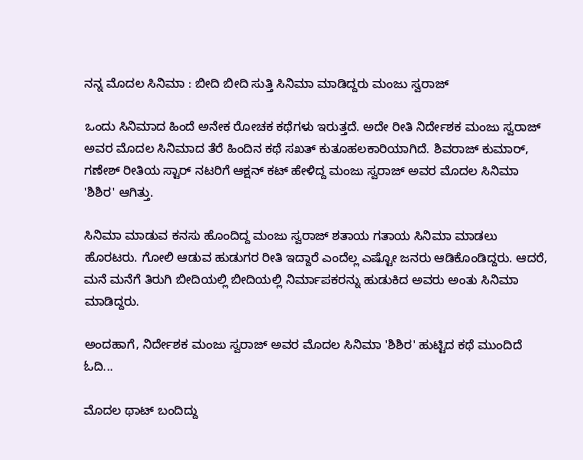ನನ್ನ ಮೊದಲ ಸಿನಿಮಾ : ಬೀದಿ ಬೀದಿ ಸುತ್ತಿ ಸಿನಿಮಾ ಮಾಡಿದ್ದರು ಮಂಜು ಸ್ವರಾಜ್

ಒಂದು ಸಿನಿಮಾದ ಹಿಂದೆ ಅನೇಕ ರೋಚಕ ಕಥೆಗಳು ಇರುತ್ತದೆ. ಅದೇ ರೀತಿ ನಿರ್ದೇಶಕ ಮಂಜು ಸ್ವರಾಜ್ ಅವರ ಮೊದಲ ಸಿನಿಮಾದ ತೆರೆ ಹಿಂದಿನ ಕಥೆ ಸಖತ್ ಕುತೂಹಲಕಾರಿಯಾಗಿದೆ. ಶಿವರಾಜ್ ಕುಮಾರ್, ಗಣೇಶ್ ರೀತಿಯ ಸ್ಟಾರ್ ನಟರಿಗೆ ಆಕ್ಷನ್ ಕಟ್ ಹೇಳಿದ್ದ ಮಂಜು ಸ್ವರಾಜ್ ಅವರ ಮೊದಲ ಸಿನಿಮಾ 'ಶಿಶಿರ' ಆಗಿತ್ತು.

ಸಿನಿಮಾ ಮಾಡುವ ಕನಸು ಹೊಂದಿದ್ದ ಮಂಜು ಸ್ವರಾಜ್ ಶತಾಯ ಗತಾಯ ಸಿನಿಮಾ ಮಾಡಲು ಹೊರಟರು. ಗೋಲಿ ಆಡುವ ಹುಡುಗರ ರೀತಿ ಇದ್ದಾರೆ ಎಂದೆಲ್ಲ ಎಷ್ಟೋ ಜನರು ಆಡಿಕೊಂಡಿದ್ದರು. ಆದರೆ, ಮನೆ ಮನೆಗೆ ತಿರುಗಿ ಬೀದಿಯಲ್ಲಿ ಬೀದಿಯಲ್ಲಿ ನಿರ್ಮಾಪಕರನ್ನು ಹುಡುಕಿದ ಅವರು ಅಂತು ಸಿನಿಮಾ ಮಾಡಿದ್ದರು.

ಅಂದಹಾಗೆ, ನಿರ್ದೇಶಕ ಮಂಜು ಸ್ವರಾಜ್ ಅವರ ಮೊದಲ ಸಿನಿಮಾ 'ಶಿಶಿರ' ಹುಟ್ಟಿದ ಕಥೆ ಮುಂದಿದೆ ಓದಿ...

ಮೊದಲ ಥಾಟ್ ಬಂದಿದ್ದು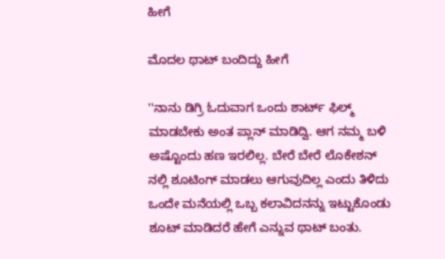ಹೀಗೆ

ಮೊದಲ ಥಾಟ್ ಬಂದಿದ್ದು ಹೀಗೆ

''ನಾನು ಡಿಗ್ರಿ ಓದುವಾಗ ಒಂದು ಶಾರ್ಟ್ ಫಿಲ್ಮ್ ಮಾಡಬೇಕು ಅಂತ ಪ್ಲಾನ್ ಮಾಡಿದ್ವಿ. ಆಗ ನಮ್ಮ ಬಳಿ ಅಷ್ಟೊಂದು ಹಣ ಇರಲಿಲ್ಲ. ಬೇರೆ ಬೇರೆ ಲೊಕೇಶನ್ ನಲ್ಲಿ ಶೂಟಿಂಗ್ ಮಾಡಲು ಆಗುವುದಿಲ್ಲ ಎಂದು ತಿಳಿದು ಒಂದೇ ಮನೆಯಲ್ಲಿ ಒಬ್ಬ ಕಲಾವಿದನನ್ನು ಇಟ್ಟುಕೊಂಡು ಶೂಟ್ ಮಾಡಿದರೆ ಹೇಗೆ ಎನ್ನುವ ಥಾಟ್ ಬಂತು.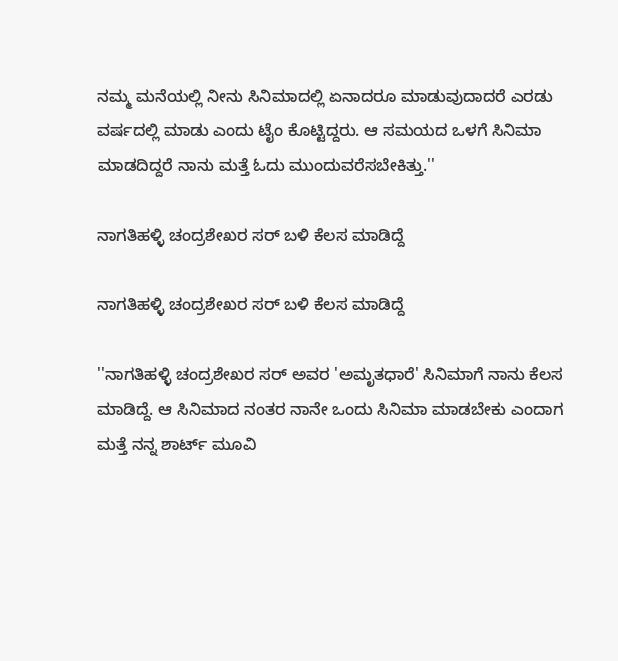ನಮ್ಮ ಮನೆಯಲ್ಲಿ ನೀನು ಸಿನಿಮಾದಲ್ಲಿ ಏನಾದರೂ ಮಾಡುವುದಾದರೆ ಎರಡು ವರ್ಷದಲ್ಲಿ ಮಾಡು ಎಂದು ಟೈಂ ಕೊಟ್ಟಿದ್ದರು. ಆ ಸಮಯದ ಒಳಗೆ ಸಿನಿಮಾ ಮಾಡದಿದ್ದರೆ ನಾನು ಮತ್ತೆ ಓದು ಮುಂದುವರೆಸಬೇಕಿತ್ತು.''

ನಾಗತಿಹಳ್ಳಿ ಚಂದ್ರಶೇಖರ ಸರ್ ಬಳಿ ಕೆಲಸ ಮಾಡಿದ್ದೆ

ನಾಗತಿಹಳ್ಳಿ ಚಂದ್ರಶೇಖರ ಸರ್ ಬಳಿ ಕೆಲಸ ಮಾಡಿದ್ದೆ

''ನಾಗತಿಹಳ್ಳಿ ಚಂದ್ರಶೇಖರ ಸರ್ ಅವರ 'ಅಮೃತಧಾರೆ' ಸಿನಿಮಾಗೆ ನಾನು ಕೆಲಸ ಮಾಡಿದ್ದೆ. ಆ ಸಿನಿಮಾದ ನಂತರ ನಾನೇ ಒಂದು ಸಿನಿಮಾ ಮಾಡಬೇಕು ಎಂದಾಗ ಮತ್ತೆ ನನ್ನ ಶಾರ್ಟ್ ಮೂವಿ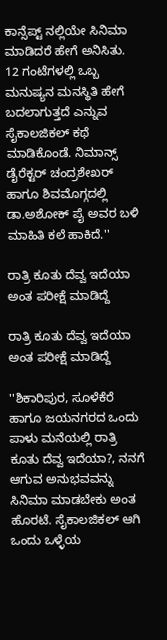ಕಾನ್ಸೆಪ್ಟ್ ನಲ್ಲಿಯೇ ಸಿನಿಮಾ ಮಾಡಿದರೆ ಹೇಗೆ ಅನಿಸಿತು. 12 ಗಂಟೆಗಳಲ್ಲಿ ಒಬ್ಬ ಮನುಷ್ಯನ ಮನಸ್ಥಿತಿ ಹೇಗೆ ಬದಲಾಗುತ್ತದೆ ಎನ್ನುವ ಸೈಕಾಲಜಿಕಲ್ ಕಥೆ ಮಾಡಿಕೊಂಡೆ. ನಿಮಾನ್ಸ್ ಡೈರೆಕ್ಟರ್ ಚಂದ್ರಶೇಖರ್ ಹಾಗೂ ಶಿವಮೊಗ್ಗದಲ್ಲಿ ಡಾ.ಅಶೋಕ್ ಪೈ ಅವರ ಬಳಿ ಮಾಹಿತಿ ಕಲೆ ಹಾಕಿದೆ.''

ರಾತ್ರಿ ಕೂತು ದೆವ್ವ ಇದೆಯಾ ಅಂತ ಪರೀಕ್ಷೆ ಮಾಡಿದ್ದೆ

ರಾತ್ರಿ ಕೂತು ದೆವ್ವ ಇದೆಯಾ ಅಂತ ಪರೀಕ್ಷೆ ಮಾಡಿದ್ದೆ

''ಶಿಕಾರಿಪುರ, ಸೂಳೆಕೆರೆ ಹಾಗೂ ಜಯನಗರದ ಒಂದು ಪಾಳು ಮನೆಯಲ್ಲಿ ರಾತ್ರಿ ಕೂತು ದೆವ್ವ ಇದೆಯಾ?, ನನಗೆ ಆಗುವ ಅನುಭವವನ್ನು ಸಿನಿಮಾ ಮಾಡಬೇಕು ಅಂತ ಹೊರಟೆ. ಸೈಕಾಲಜಿಕಲ್ ಆಗಿ ಒಂದು ಒಳ್ಳೆಯ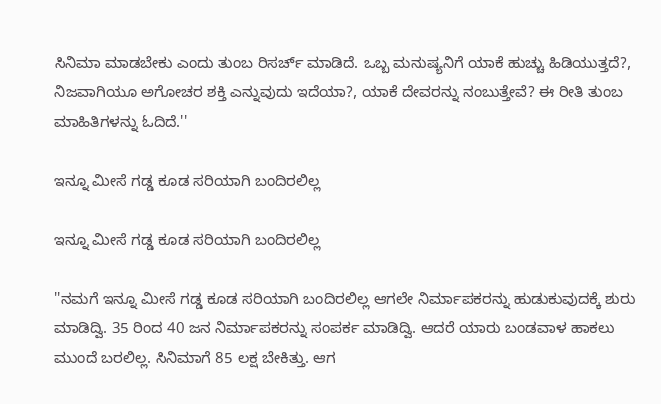ಸಿನಿಮಾ ಮಾಡಬೇಕು ಎಂದು ತುಂಬ ರಿಸರ್ಚ್ ಮಾಡಿದೆ. ಒಬ್ಬ ಮನುಷ್ಯನಿಗೆ ಯಾಕೆ ಹುಚ್ಚು ಹಿಡಿಯುತ್ತದೆ?, ನಿಜವಾಗಿಯೂ ಅಗೋಚರ ಶಕ್ತಿ ಎನ್ನುವುದು ಇದೆಯಾ?, ಯಾಕೆ ದೇವರನ್ನು ನಂಬುತ್ತೇವೆ? ಈ ರೀತಿ ತುಂಬ ಮಾಹಿತಿಗಳನ್ನು ಓದಿದೆ.''

ಇನ್ನೂ ಮೀಸೆ ಗಡ್ಡ ಕೂಡ ಸರಿಯಾಗಿ ಬಂದಿರಲಿಲ್ಲ

ಇನ್ನೂ ಮೀಸೆ ಗಡ್ಡ ಕೂಡ ಸರಿಯಾಗಿ ಬಂದಿರಲಿಲ್ಲ

''ನಮಗೆ ಇನ್ನೂ ಮೀಸೆ ಗಡ್ಡ ಕೂಡ ಸರಿಯಾಗಿ ಬಂದಿರಲಿಲ್ಲ ಆಗಲೇ ನಿರ್ಮಾಪಕರನ್ನು ಹುಡುಕುವುದಕ್ಕೆ ಶುರು ಮಾಡಿದ್ವಿ. 35 ರಿಂದ 40 ಜನ ನಿರ್ಮಾಪಕರನ್ನು ಸಂಪರ್ಕ ಮಾಡಿದ್ವಿ. ಆದರೆ ಯಾರು ಬಂಡವಾಳ ಹಾಕಲು ಮುಂದೆ ಬರಲಿಲ್ಲ. ಸಿನಿಮಾಗೆ 85 ಲಕ್ಷ ಬೇಕಿತ್ತು. ಆಗ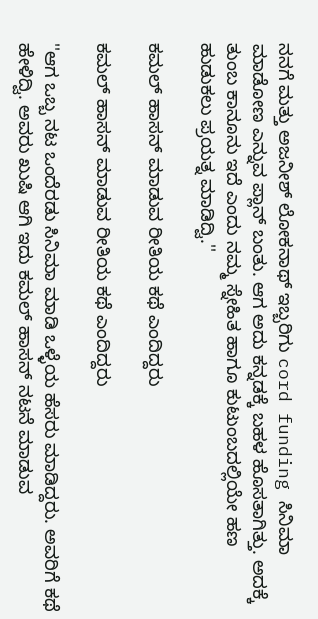ನನಗೆ ಮತ್ತು ಅಜನೀಶ್ ಲೋಕನಾಥ್ ಇಬ್ಬರಿಗು cord funding ಸಿನಿಮಾ ಮಾಡೋಣ ಎನ್ನುವ ಪ್ಲಾನ್ ಬಂತು. ಆಗ ಅದು ಕನ್ನಡಕ್ಕೆ ಬಹಳ ಹೊಸತಾಗಿತ್ತು. ಅದಕ್ಕೆ ತುಂಬ ಕಾನೂನು ಇದೆ ಎಂದು ನಮ್ಮ ಸ್ನೇಹಿತ ಹಾಗೂ ಕುಟುಂಬದಲ್ಲಿಯೇ ಹಣ ಹುಡುಕಲು ಪ್ರಯತ್ನ ಮಾಡಿದ್ವಿ.''

ಕಮಲ್ ಹಾಸನ್ ಮಾಡುವ ರೀತಿಯ ಕಥೆ ಎಂದಿದ್ದರು

ಕಮಲ್ ಹಾಸನ್ ಮಾಡುವ ರೀತಿಯ ಕಥೆ ಎಂದಿದ್ದರು

''ಆಗ ಒಬ್ಬ ನಟ ಒಂದೆರಡು ಸಿನಿಮಾ ಮಾಡಿ ಒಳ್ಳೆಯ ಹೆಸರು ಮಾಡಿದ್ದರು. ಅವರಿಗೆ ಕಥೆ ಹೇಳಿದ್ವಿ. ಅವರು ಖುಷಿ ಆಗಿ ಇದು ಕಮಲ್ ಹಾಸನ್ ನಟನೆ ಮಾಡುವ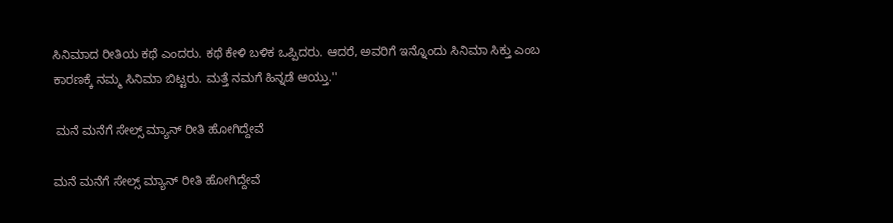ಸಿನಿಮಾದ ರೀತಿಯ ಕಥೆ ಎಂದರು. ಕಥೆ ಕೇಳಿ ಬಳಿಕ ಒಪ್ಪಿದರು. ಆದರೆ, ಅವರಿಗೆ ಇನ್ನೊಂದು ಸಿನಿಮಾ ಸಿಕ್ತು ಎಂಬ ಕಾರಣಕ್ಕೆ ನಮ್ಮ ಸಿನಿಮಾ ಬಿಟ್ಟರು. ಮತ್ತೆ ನಮಗೆ ಹಿನ್ನಡೆ ಆಯ್ತು.''

 ಮನೆ ಮನೆಗೆ ಸೇಲ್ಸ್ ಮ್ಯಾನ್ ರೀತಿ ಹೋಗಿದ್ದೇವೆ

ಮನೆ ಮನೆಗೆ ಸೇಲ್ಸ್ ಮ್ಯಾನ್ ರೀತಿ ಹೋಗಿದ್ದೇವೆ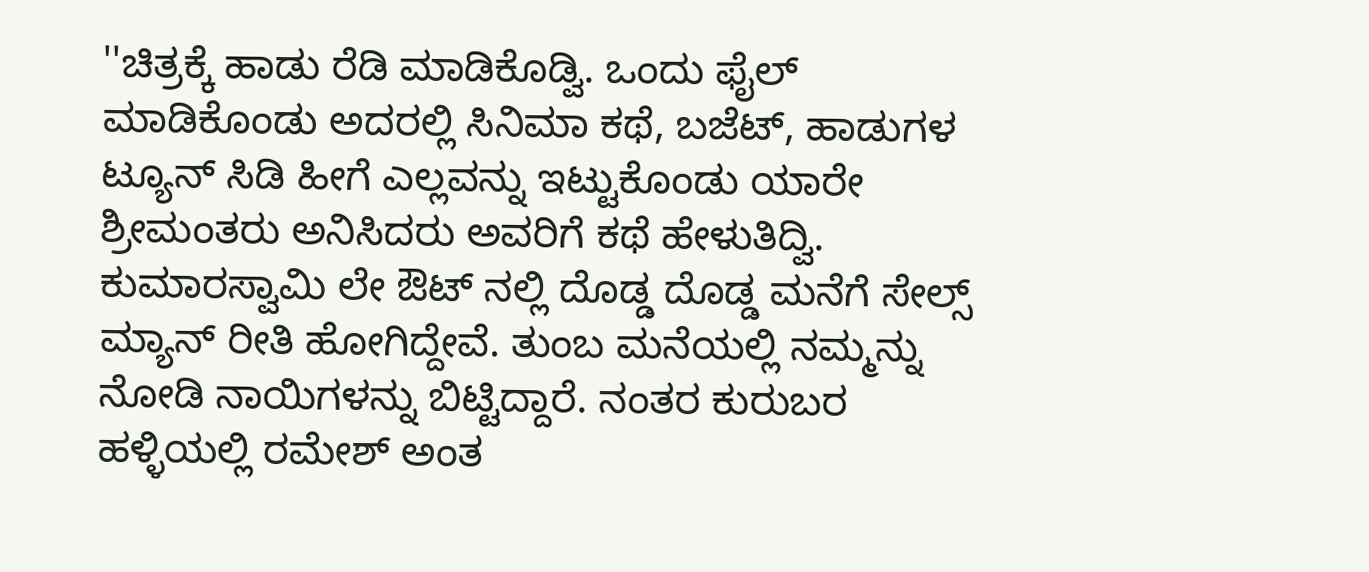''ಚಿತ್ರಕ್ಕೆ ಹಾಡು ರೆಡಿ ಮಾಡಿಕೊಡ್ವಿ. ಒಂದು ಫೈಲ್ ಮಾಡಿಕೊಂಡು ಅದರಲ್ಲಿ ಸಿನಿಮಾ ಕಥೆ, ಬಜೆಟ್, ಹಾಡುಗಳ ಟ್ಯೂನ್ ಸಿಡಿ ಹೀಗೆ ಎಲ್ಲವನ್ನು ಇಟ್ಟುಕೊಂಡು ಯಾರೇ ಶ್ರೀಮಂತರು ಅನಿಸಿದರು ಅವರಿಗೆ ಕಥೆ ಹೇಳುತಿದ್ವಿ. ಕುಮಾರಸ್ವಾಮಿ ಲೇ ಔಟ್ ನಲ್ಲಿ ದೊಡ್ಡ ದೊಡ್ಡ ಮನೆಗೆ ಸೇಲ್ಸ್ ಮ್ಯಾನ್ ರೀತಿ ಹೋಗಿದ್ದೇವೆ. ತುಂಬ ಮನೆಯಲ್ಲಿ ನಮ್ಮನ್ನು ನೋಡಿ ನಾಯಿಗಳನ್ನು ಬಿಟ್ಟಿದ್ದಾರೆ. ನಂತರ ಕುರುಬರ ಹಳ್ಳಿಯಲ್ಲಿ ರಮೇಶ್ ಅಂತ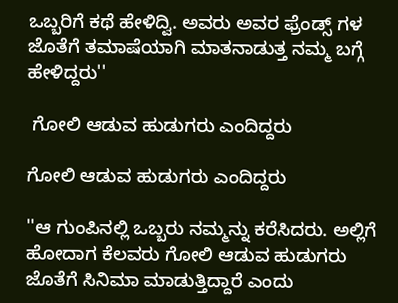ಒಬ್ಬರಿಗೆ ಕಥೆ ಹೇಳಿದ್ವಿ. ಅವರು ಅವರ ಫ್ರೆಂಡ್ಸ್ ಗಳ ಜೊತೆಗೆ ತಮಾಷೆಯಾಗಿ ಮಾತನಾಡುತ್ತ ನಮ್ಮ ಬಗ್ಗೆ ಹೇಳಿದ್ದರು''

 ಗೋಲಿ ಆಡುವ ಹುಡುಗರು ಎಂದಿದ್ದರು

ಗೋಲಿ ಆಡುವ ಹುಡುಗರು ಎಂದಿದ್ದರು

''ಆ ಗುಂಪಿನಲ್ಲಿ ಒಬ್ಬರು ನಮ್ಮನ್ನು ಕರೆಸಿದರು. ಅಲ್ಲಿಗೆ ಹೋದಾಗ ಕೆಲವರು ಗೋಲಿ ಆಡುವ ಹುಡುಗರು ಜೊತೆಗೆ ಸಿನಿಮಾ ಮಾಡುತ್ತಿದ್ದಾರೆ ಎಂದು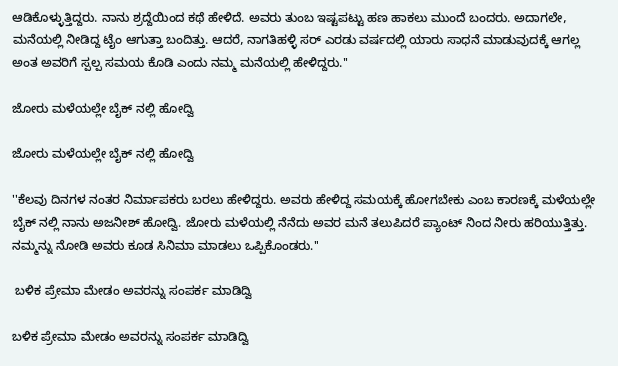ಆಡಿಕೊಳ್ಳುತ್ತಿದ್ದರು. ನಾನು ಶ್ರದ್ದೆಯಿಂದ ಕಥೆ ಹೇಳಿದೆ. ಅವರು ತುಂಬ ಇಷ್ಟಪಟ್ಟು ಹಣ ಹಾಕಲು ಮುಂದೆ ಬಂದರು. ಅದಾಗಲೇ, ಮನೆಯಲ್ಲಿ ನೀಡಿದ್ದ ಟೈಂ ಆಗುತ್ತಾ ಬಂದಿತ್ತು. ಆದರೆ, ನಾಗತಿಹಳ್ಳಿ ಸರ್ ಎರಡು ವರ್ಷದಲ್ಲಿ ಯಾರು ಸಾಧನೆ ಮಾಡುವುದಕ್ಕೆ ಆಗಲ್ಲ ಅಂತ ಅವರಿಗೆ ಸ್ಪಲ್ಪ ಸಮಯ ಕೊಡಿ ಎಂದು ನಮ್ಮ ಮನೆಯಲ್ಲಿ ಹೇಳಿದ್ದರು.''

ಜೋರು ಮಳೆಯಲ್ಲೇ ಬೈಕ್ ನಲ್ಲಿ ಹೋದ್ವಿ

ಜೋರು ಮಳೆಯಲ್ಲೇ ಬೈಕ್ ನಲ್ಲಿ ಹೋದ್ವಿ

''ಕೆಲವು ದಿನಗಳ ನಂತರ ನಿರ್ಮಾಪಕರು ಬರಲು ಹೇಳಿದ್ದರು. ಅವರು ಹೇಳಿದ್ದ ಸಮಯಕ್ಕೆ ಹೋಗಬೇಕು ಎಂಬ ಕಾರಣಕ್ಕೆ ಮಳೆಯಲ್ಲೇ ಬೈಕ್ ನಲ್ಲಿ ನಾನು ಅಜನೀಶ್ ಹೋದ್ವಿ. ಜೋರು ಮಳೆಯಲ್ಲಿ ನೆನೆದು ಅವರ ಮನೆ ತಲುಪಿದರೆ ಪ್ಯಾಂಟ್ ನಿಂದ ನೀರು ಹರಿಯುತ್ತಿತ್ತು. ನಮ್ಮನ್ನು ನೋಡಿ ಅವರು ಕೂಡ ಸಿನಿಮಾ ಮಾಡಲು ಒಪ್ಪಿಕೊಂಡರು.''

 ಬಳಿಕ ಪ್ರೇಮಾ ಮೇಡಂ ಅವರನ್ನು ಸಂಪರ್ಕ ಮಾಡಿದ್ವಿ

ಬಳಿಕ ಪ್ರೇಮಾ ಮೇಡಂ ಅವರನ್ನು ಸಂಪರ್ಕ ಮಾಡಿದ್ವಿ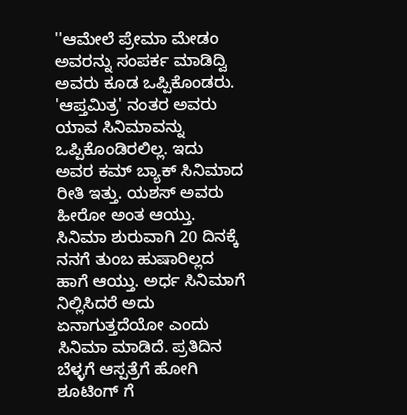''ಆಮೇಲೆ ಪ್ರೇಮಾ ಮೇಡಂ ಅವರನ್ನು ಸಂಪರ್ಕ ಮಾಡಿದ್ವಿ ಅವರು ಕೂಡ ಒಪ್ಪಿಕೊಂಡರು. 'ಆಪ್ತಮಿತ್ರ' ನಂತರ ಅವರು ಯಾವ ಸಿನಿಮಾವನ್ನು ಒಪ್ಪಿಕೊಂಡಿರಲಿಲ್ಲ. ಇದು ಅವರ ಕಮ್ ಬ್ಯಾಕ್ ಸಿನಿಮಾದ ರೀತಿ ಇತ್ತು. ಯಶಸ್ ಅವರು ಹೀರೋ ಅಂತ ಆಯ್ತು. ಸಿನಿಮಾ ಶುರುವಾಗಿ 20 ದಿನಕ್ಕೆ ನನಗೆ ತುಂಬ ಹುಷಾರಿಲ್ಲದ ಹಾಗೆ ಆಯ್ತು. ಅರ್ಧ ಸಿನಿಮಾಗೆ ನಿಲ್ಲಿಸಿದರೆ ಅದು ಏನಾಗುತ್ತದೆಯೋ ಎಂದು ಸಿನಿಮಾ ಮಾಡಿದೆ. ಪ್ರತಿದಿನ ಬೆಳ್ಳಗೆ ಆಸ್ಪತ್ರೆಗೆ ಹೋಗಿ ಶೂಟಿಂಗ್ ಗೆ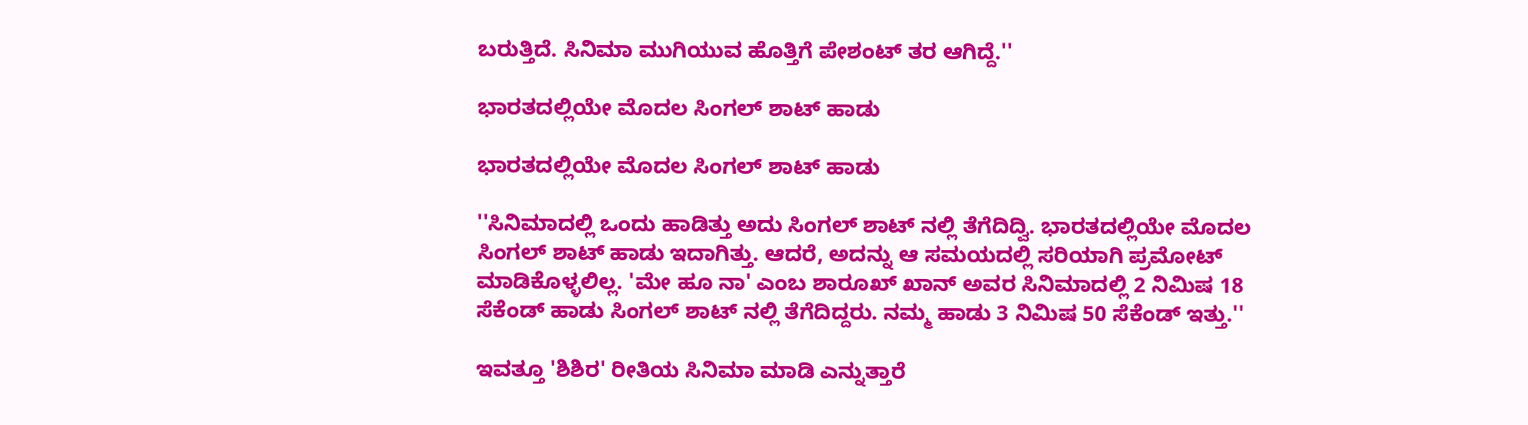ಬರುತ್ತಿದೆ. ಸಿನಿಮಾ ಮುಗಿಯುವ ಹೊತ್ತಿಗೆ ಪೇಶಂಟ್ ತರ ಆಗಿದ್ದೆ.''

ಭಾರತದಲ್ಲಿಯೇ ಮೊದಲ ಸಿಂಗಲ್ ಶಾಟ್ ಹಾಡು

ಭಾರತದಲ್ಲಿಯೇ ಮೊದಲ ಸಿಂಗಲ್ ಶಾಟ್ ಹಾಡು

''ಸಿನಿಮಾದಲ್ಲಿ ಒಂದು ಹಾಡಿತ್ತು ಅದು ಸಿಂಗಲ್ ಶಾಟ್ ನಲ್ಲಿ ತೆಗೆದಿದ್ವಿ. ಭಾರತದಲ್ಲಿಯೇ ಮೊದಲ ಸಿಂಗಲ್ ಶಾಟ್ ಹಾಡು ಇದಾಗಿತ್ತು. ಆದರೆ, ಅದನ್ನು ಆ ಸಮಯದಲ್ಲಿ ಸರಿಯಾಗಿ ಪ್ರಮೋಟ್ ಮಾಡಿಕೊಳ್ಳಲಿಲ್ಲ. 'ಮೇ ಹೂ ನಾ' ಎಂಬ ಶಾರೂಖ್ ಖಾನ್ ಅವರ ಸಿನಿಮಾದಲ್ಲಿ 2 ನಿಮಿಷ 18 ಸೆಕೆಂಡ್ ಹಾಡು ಸಿಂಗಲ್ ಶಾಟ್ ನಲ್ಲಿ ತೆಗೆದಿದ್ದರು. ನಮ್ಮ ಹಾಡು 3 ನಿಮಿಷ 50 ಸೆಕೆಂಡ್ ಇತ್ತು.''

ಇವತ್ತೂ 'ಶಿಶಿರ' ರೀತಿಯ ಸಿನಿಮಾ ಮಾಡಿ ಎನ್ನುತ್ತಾರೆ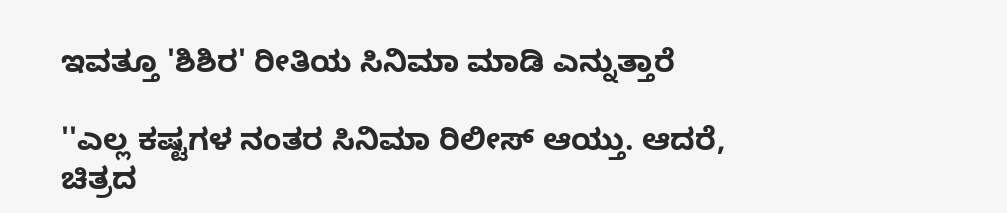ಇವತ್ತೂ 'ಶಿಶಿರ' ರೀತಿಯ ಸಿನಿಮಾ ಮಾಡಿ ಎನ್ನುತ್ತಾರೆ

''ಎಲ್ಲ ಕಷ್ಟಗಳ ನಂತರ ಸಿನಿಮಾ ರಿಲೀಸ್ ಆಯ್ತು. ಆದರೆ, ಚಿತ್ರದ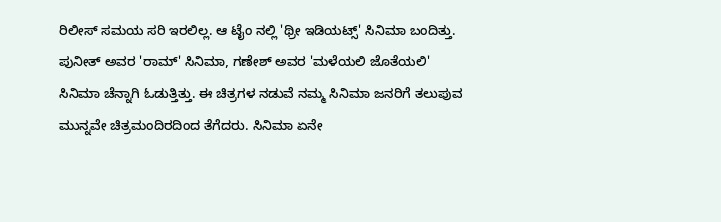ರಿಲೀಸ್ ಸಮಯ ಸರಿ ಇರಲಿಲ್ಲ. ಆ ಟೈಂ ನಲ್ಲಿ 'ಥ್ರೀ ಇಡಿಯಟ್ಸ್' ಸಿನಿಮಾ ಬಂದಿತ್ತು. ಪುನೀತ್ ಅವರ 'ರಾಮ್' ಸಿನಿಮಾ, ಗಣೇಶ್ ಅವರ 'ಮಳೆಯಲಿ ಜೊತೆಯಲಿ' ಸಿನಿಮಾ ಚೆನ್ನಾಗಿ ಓಡುತ್ತಿತ್ತು. ಈ ಚಿತ್ರಗಳ ನಡುವೆ ನಮ್ಮ ಸಿನಿಮಾ ಜನರಿಗೆ ತಲುಪುವ ಮುನ್ನವೇ ಚಿತ್ರಮಂದಿರದಿಂದ ತೆಗೆದರು. ಸಿನಿಮಾ ಏನೇ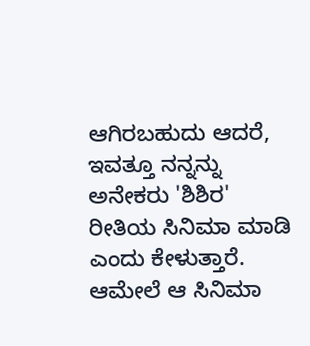ಆಗಿರಬಹುದು ಆದರೆ, ಇವತ್ತೂ ನನ್ನನ್ನು ಅನೇಕರು 'ಶಿಶಿರ' ರೀತಿಯ ಸಿನಿಮಾ ಮಾಡಿ ಎಂದು ಕೇಳುತ್ತಾರೆ. ಆಮೇಲೆ ಆ ಸಿನಿಮಾ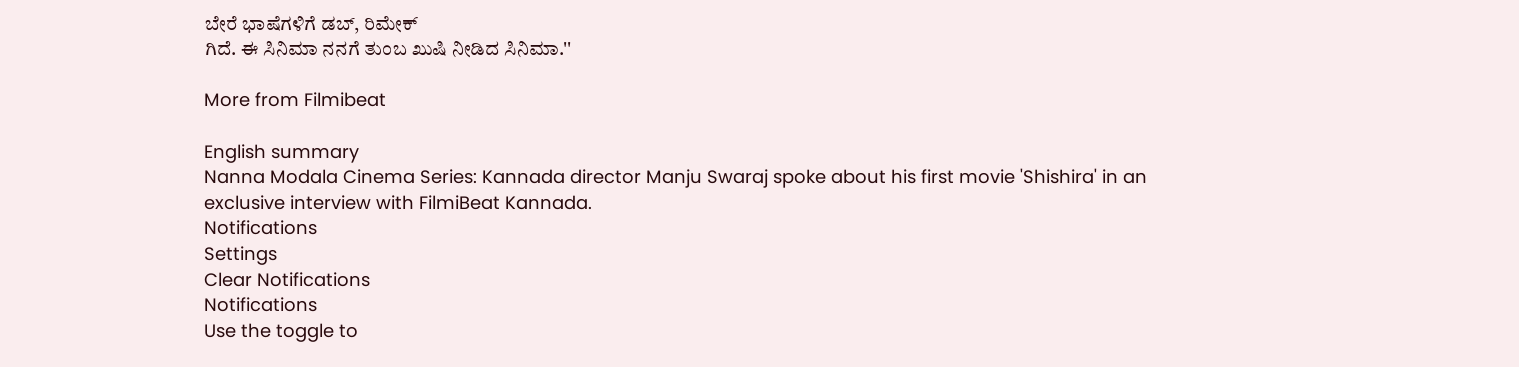ಬೇರೆ ಭಾಷೆಗಳಿಗೆ ಡಬ್, ರಿಮೇಕ್
ಗಿದೆ. ಈ ಸಿನಿಮಾ ನನಗೆ ತುಂಬ ಖುಷಿ ನೀಡಿದ ಸಿನಿಮಾ.''

More from Filmibeat

English summary
Nanna Modala Cinema Series: Kannada director Manju Swaraj spoke about his first movie 'Shishira' in an exclusive interview with FilmiBeat Kannada.
Notifications
Settings
Clear Notifications
Notifications
Use the toggle to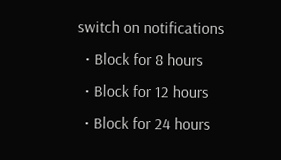switch on notifications
  • Block for 8 hours
  • Block for 12 hours
  • Block for 24 hours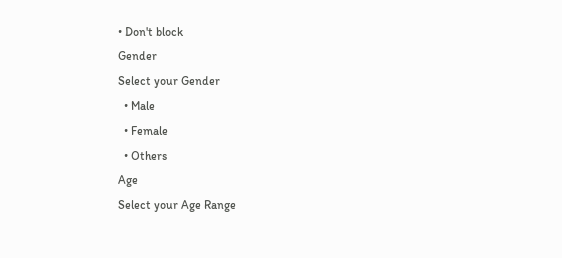• Don't block
Gender
Select your Gender
  • Male
  • Female
  • Others
Age
Select your Age Range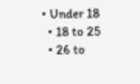• Under 18
  • 18 to 25
  • 26 to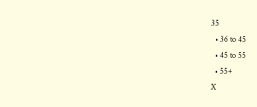35
  • 36 to 45
  • 45 to 55
  • 55+
X